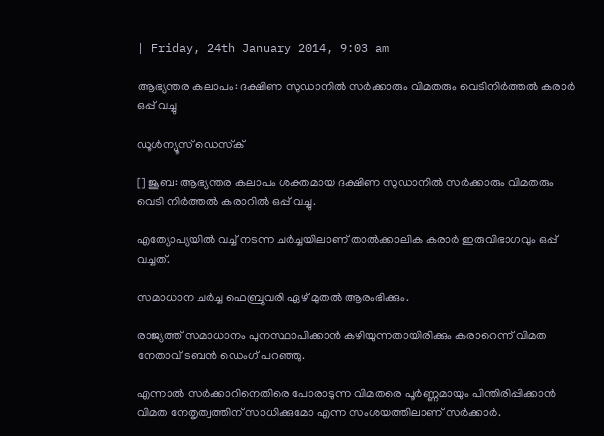| Friday, 24th January 2014, 9:03 am

ആഭ്യന്തര കലാപം: ദക്ഷിണ സുഡാനില്‍ സര്‍ക്കാരും വിമതരും വെടിനിര്‍ത്തല്‍ കരാര്‍ ഒപ്പ് വച്ചു

ഡൂള്‍ന്യൂസ് ഡെസ്‌ക്

[] ജൂബ: ആഭ്യന്തര കലാപം ശക്തമായ ദക്ഷിണ സുഡാനില്‍ സര്‍ക്കാരും വിമതരും വെടി നിര്‍ത്തല്‍ കരാറില്‍ ഒപ്പ് വച്ചു.

എത്യോപ്യയില്‍ വച്ച് നടന്ന ചര്‍ച്ചയിലാണ് താല്‍ക്കാലിക കരാര്‍ ഇരുവിഭാഗവും ഒപ്പ് വച്ചത്.

സമാധാന ചര്‍ച്ച ഫെബ്രുവരി ഏഴ് മുതല്‍ ആരംഭിക്കും.

രാജ്യത്ത് സമാധാനം പുനസ്ഥാപിക്കാന്‍ കഴിയുന്നതായിരിക്കും കരാറെന്ന് വിമത നേതാവ് ടബന്‍ ഡെംഗ് പറഞ്ഞു.

എന്നാല്‍ സര്‍ക്കാറിനെതിരെ പോരാടുന്ന വിമതരെ പൂര്‍ണ്ണമായും പിന്തിരിപ്പിക്കാന്‍ വിമത നേതൃത്വത്തിന് സാധിക്കുമോ എന്ന സംശയത്തിലാണ് സര്‍ക്കാര്‍.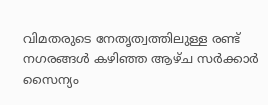വിമതരുടെ നേതൃത്വത്തിലുള്ള രണ്ട് നഗരങ്ങള്‍ കഴിഞ്ഞ ആഴ്ച സര്‍ക്കാര്‍ സൈന്യം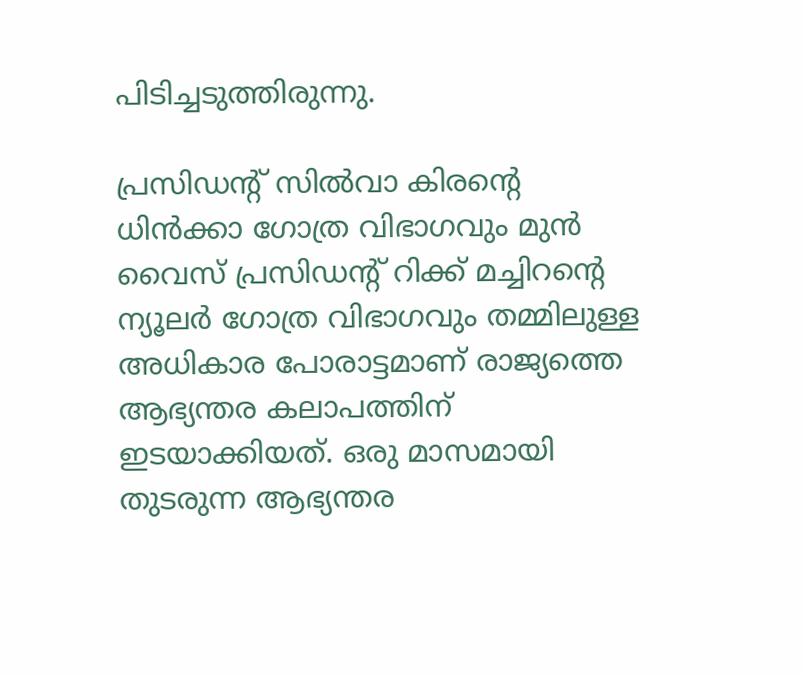പിടിച്ചടുത്തിരുന്നു.

പ്രസിഡന്റ് സില്‍വാ കിരന്റെ ധിന്‍ക്കാ ഗോത്ര വിഭാഗവും മുന്‍ വൈസ് പ്രസിഡന്റ് റിക്ക് മച്ചിറന്റെ ന്യൂലര്‍ ഗോത്ര വിഭാഗവും തമ്മിലുള്ള അധികാര പോരാട്ടമാണ് രാജ്യത്തെ ആഭ്യന്തര കലാപത്തിന് ഇടയാക്കിയത്. ഒരു മാസമായി തുടരുന്ന ആഭ്യന്തര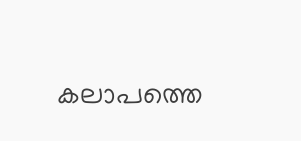കലാപത്തെ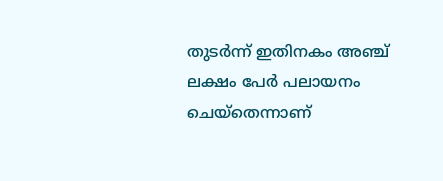തുടര്‍ന്ന് ഇതിനകം അഞ്ച് ലക്ഷം പേര്‍ പലായനം ചെയ്‌തെന്നാണ്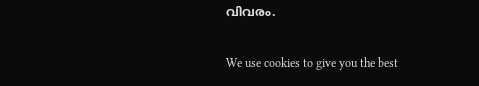വിവരം.

We use cookies to give you the best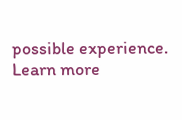possible experience. Learn more